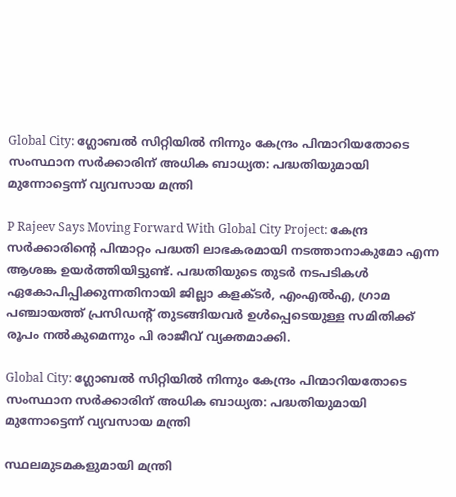Global City: ഗ്ലോബല്‍ സിറ്റിയില്‍ നിന്നും കേന്ദ്രം പിന്മാറിയതോടെ സംസ്ഥാന സര്‍ക്കാരിന് അധിക ബാധ്യത: പദ്ധതിയുമായി മുന്നോട്ടെന്ന് വ്യവസായ മന്ത്രി

P Rajeev Says Moving Forward With Global City Project: കേന്ദ്ര സര്‍ക്കാരിന്റെ പിന്മാറ്റം പദ്ധതി ലാഭകരമായി നടത്താനാകുമോ എന്ന ആശങ്ക ഉയര്‍ത്തിയിട്ടുണ്ട്. പദ്ധതിയുടെ തുടര്‍ നടപടികള്‍ ഏകോപിപ്പിക്കുന്നതിനായി ജില്ലാ കളക്ടര്‍, എംഎല്‍എ, ഗ്രാമ പഞ്ചായത്ത് പ്രസിഡന്റ് തുടങ്ങിയവര്‍ ഉള്‍പ്പെടെയുള്ള സമിതിക്ക് രൂപം നല്‍കുമെന്നും പി രാജീവ് വ്യക്തമാക്കി.

Global City: ഗ്ലോബല്‍ സിറ്റിയില്‍ നിന്നും കേന്ദ്രം പിന്മാറിയതോടെ സംസ്ഥാന സര്‍ക്കാരിന് അധിക ബാധ്യത: പദ്ധതിയുമായി മുന്നോട്ടെന്ന് വ്യവസായ മന്ത്രി

സ്ഥലമുടമകളുമായി മന്ത്രി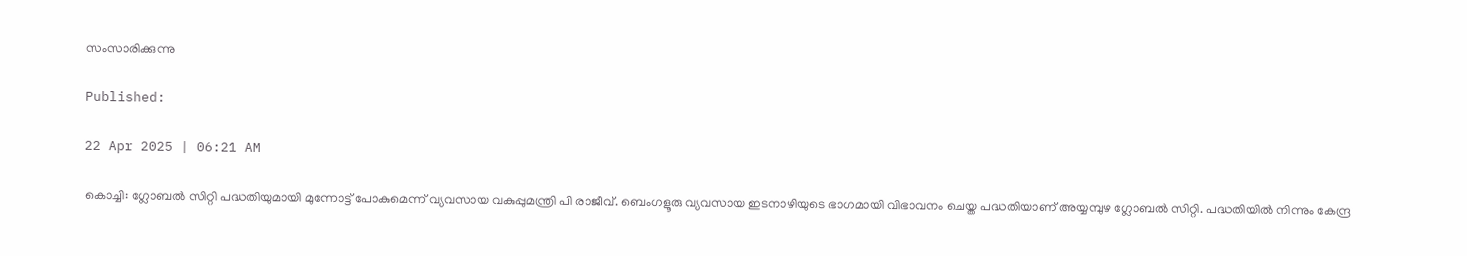സംസാരിക്കുന്നു

Published:

22 Apr 2025 | 06:21 AM

കൊച്ചി: ഗ്ലോബല്‍ സിറ്റി പദ്ധതിയുമായി മുന്നോട്ട് പോകുമെന്ന് വ്യവസായ വകുപ്പുമന്ത്രി പി രാജീവ്. ബെംഗളൂരു വ്യവസായ ഇടനാഴിയുടെ ഭാഗമായി വിഭാവനം ചെയ്ത പദ്ധതിയാണ് അയ്യമ്പുഴ ഗ്ലോബല്‍ സിറ്റി. പദ്ധതിയില്‍ നിന്നും കേന്ദ്ര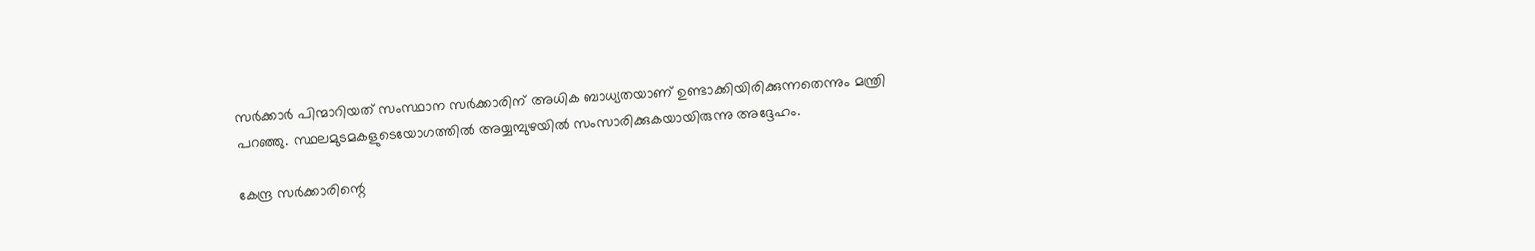സര്‍ക്കാര്‍ പിന്മാറിയത് സംസ്ഥാന സര്‍ക്കാരിന് അധിക ബാധ്യതയാണ് ഉണ്ടാക്കിയിരിക്കുന്നതെന്നും മന്ത്രി പറഞ്ഞു. സ്ഥലമുടമകളുടെയോഗത്തില്‍ അയ്യമ്പുഴയില്‍ സംസാരിക്കുകയായിരുന്നു അദ്ദേഹം.

കേന്ദ്ര സര്‍ക്കാരിന്റെ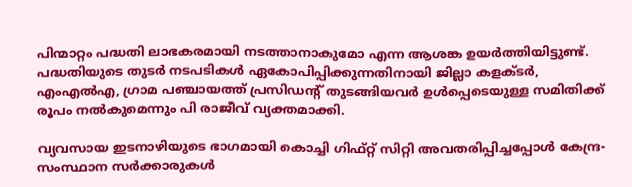പിന്മാറ്റം പദ്ധതി ലാഭകരമായി നടത്താനാകുമോ എന്ന ആശങ്ക ഉയര്‍ത്തിയിട്ടുണ്ട്. പദ്ധതിയുടെ തുടര്‍ നടപടികള്‍ ഏകോപിപ്പിക്കുന്നതിനായി ജില്ലാ കളക്ടര്‍, എംഎല്‍എ, ഗ്രാമ പഞ്ചായത്ത് പ്രസിഡന്റ് തുടങ്ങിയവര്‍ ഉള്‍പ്പെടെയുള്ള സമിതിക്ക് രൂപം നല്‍കുമെന്നും പി രാജീവ് വ്യക്തമാക്കി.

വ്യവസായ ഇടനാഴിയുടെ ഭാഗമായി കൊച്ചി ഗിഫ്റ്റ് സിറ്റി അവതരിപ്പിച്ചപ്പോള്‍ കേന്ദ്ര-സംസ്ഥാന സര്‍ക്കാരുകള്‍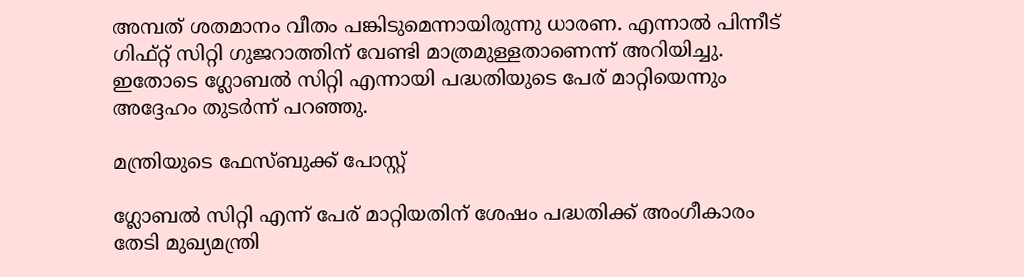അമ്പത് ശതമാനം വീതം പങ്കിടുമെന്നായിരുന്നു ധാരണ. എന്നാല്‍ പിന്നീട് ഗിഫ്റ്റ് സിറ്റി ഗുജറാത്തിന് വേണ്ടി മാത്രമുള്ളതാണെന്ന് അറിയിച്ചു. ഇതോടെ ഗ്ലോബല്‍ സിറ്റി എന്നായി പദ്ധതിയുടെ പേര് മാറ്റിയെന്നും അദ്ദേഹം തുടര്‍ന്ന് പറഞ്ഞു.

മന്ത്രിയുടെ ഫേസ്ബുക്ക് പോസ്റ്റ്

ഗ്ലോബല്‍ സിറ്റി എന്ന് പേര് മാറ്റിയതിന് ശേഷം പദ്ധതിക്ക് അംഗീകാരം തേടി മുഖ്യമന്ത്രി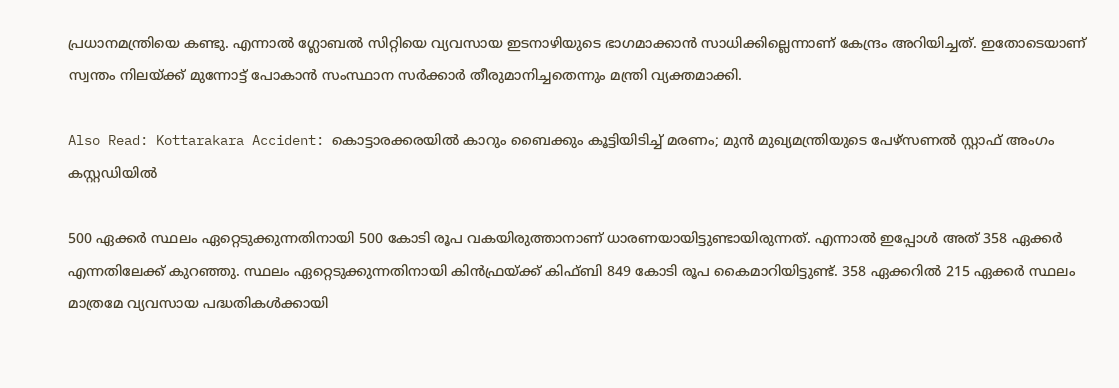പ്രധാനമന്ത്രിയെ കണ്ടു. എന്നാല്‍ ഗ്ലോബല്‍ സിറ്റിയെ വ്യവസായ ഇടനാഴിയുടെ ഭാഗമാക്കാന്‍ സാധിക്കില്ലെന്നാണ് കേന്ദ്രം അറിയിച്ചത്. ഇതോടെയാണ് സ്വന്തം നിലയ്ക്ക് മുന്നോട്ട് പോകാന്‍ സംസ്ഥാന സര്‍ക്കാര്‍ തീരുമാനിച്ചതെന്നും മന്ത്രി വ്യക്തമാക്കി.

Also Read: Kottarakara Accident: കൊട്ടാരക്കരയിൽ കാറും ബൈക്കും കൂട്ടിയിടിച്ച് മരണം; മുൻ മുഖ്യമന്ത്രിയുടെ പേഴ്സണൽ സ്റ്റാഫ് അംഗം കസ്റ്റഡിയിൽ

500 ഏക്കര്‍ സ്ഥലം ഏറ്റെടുക്കുന്നതിനായി 500 കോടി രൂപ വകയിരുത്താനാണ് ധാരണയായിട്ടുണ്ടായിരുന്നത്. എന്നാല്‍ ഇപ്പോള്‍ അത് 358 ഏക്കര്‍ എന്നതിലേക്ക് കുറഞ്ഞു. സ്ഥലം ഏറ്റെടുക്കുന്നതിനായി കിന്‍ഫ്രയ്ക്ക് കിഫ്ബി 849 കോടി രൂപ കൈമാറിയിട്ടുണ്ട്. 358 ഏക്കറില്‍ 215 ഏക്കര്‍ സ്ഥലം മാത്രമേ വ്യവസായ പദ്ധതികള്‍ക്കായി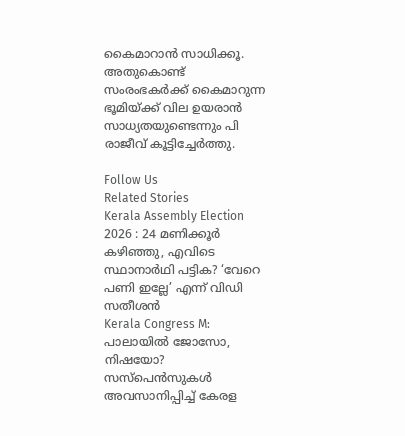കൈമാറാന്‍ സാധിക്കൂ. അതുകൊണ്ട് സംരംഭകര്‍ക്ക് കൈമാറുന്ന ഭൂമിയ്ക്ക് വില ഉയരാന്‍ സാധ്യതയുണ്ടെന്നും പി രാജീവ് കൂട്ടിച്ചേര്‍ത്തു.

Follow Us
Related Stories
Kerala Assembly Election 2026 : 24 മണിക്കൂർ കഴിഞ്ഞു, എവിടെ സ്ഥാനാർഥി പട്ടിക? ‘വേറെ പണി ഇല്ലേ’ എന്ന് വിഡി സതീശൻ
Kerala Congress M: പാലായില്‍ ജോസോ, നിഷയോ? സസ്‌പെന്‍സുകള്‍ അവസാനിപ്പിച്ച് കേരള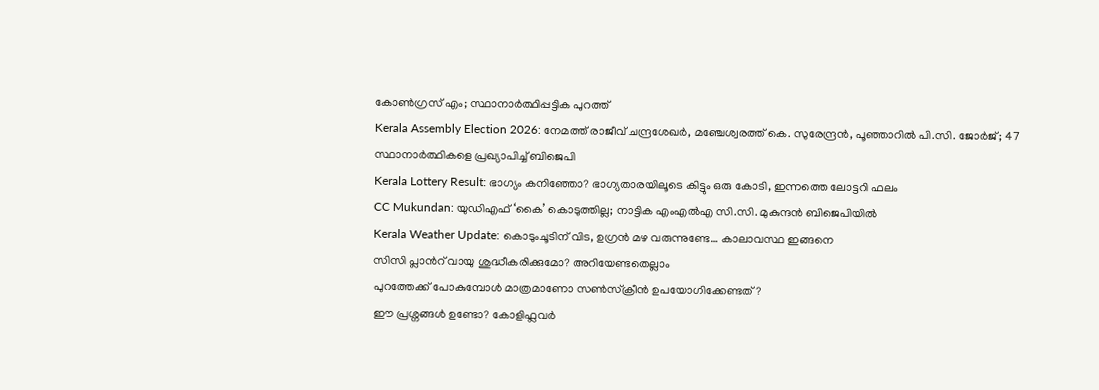കോണ്‍ഗ്രസ് എം; സ്ഥാനാര്‍ത്ഥിപ്പട്ടിക പുറത്ത്‌
Kerala Assembly Election 2026: നേമത്ത് രാജീവ് ചന്ദ്രശേഖര്‍, മഞ്ചേശ്വരത്ത് കെ. സുരേന്ദ്രന്‍, പൂഞ്ഞാറില്‍ പി.സി. ജോര്‍ജ്; 47 സ്ഥാനാര്‍ത്ഥികളെ പ്രഖ്യാപിച്ച് ബിജെപി
Kerala Lottery Result: ഭാഗ്യം കനിഞ്ഞോ? ഭാഗ്യതാരയിലൂടെ കിട്ടും ഒരു കോടി, ഇന്നത്തെ ലോട്ടറി ഫലം
CC Mukundan: യുഡിഎഫ് ‘കൈ’ കൊടുത്തില്ല; നാട്ടിക എംഎൽഎ സി.സി. മുകുന്ദൻ ബിജെപിയിൽ
Kerala Weather Update: കൊടുംചൂടിന് വിട, ഉഗ്രൻ മഴ വരുന്നുണ്ടേ… കാലാവസ്ഥ ഇങ്ങനെ
സിസി പ്ലാന്‍റ് വായു ശുദ്ധീകരിക്കുമോ? അറിയേണ്ടതെല്ലാം
പുറത്തേക്ക് പോകുമ്പോള്‍ മാത്രമാണോ സണ്‍സ്‌ക്രീന്‍ ഉപയോഗിക്കേണ്ടത്?
ഈ പ്രശ്നങ്ങൾ ഉണ്ടോ? കോളിഫ്ലവർ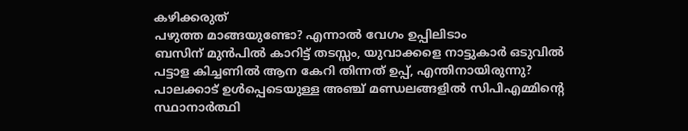കഴിക്കരുത്
പഴുത്ത മാങ്ങയുണ്ടോ? എന്നാല്‍ വേഗം ഉപ്പിലിടാം
ബസിന് മുൻപിൽ കാറിട്ട് തടസ്സം, യുവാക്കളെ നാട്ടുകാർ ഒടുവിൽ
പട്ടാള കിച്ചണിൽ ആന കേറി തിന്നത് ഉപ്പ്, എന്തിനായിരുന്നു?
പാലക്കാട് ഉള്‍പ്പെടെയുള്ള അഞ്ച് മണ്ഡലങ്ങളില്‍ സിപിഎമ്മിന്റെ സ്ഥാനാര്‍ത്ഥി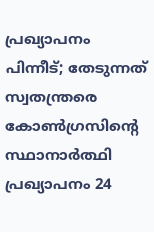പ്രഖ്യാപനം പിന്നീട്; തേടുന്നത് സ്വതന്ത്രരെ
കോണ്‍ഗ്രസിന്റെ സ്ഥാനാര്‍ത്ഥി പ്രഖ്യാപനം 24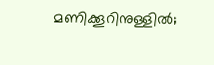മണിക്കൂറിനുള്ളില്‍;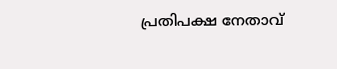പ്രതിപക്ഷ നേതാവ്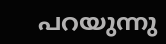പറയുന്നു